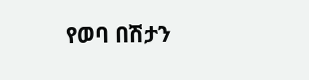የወባ በሽታን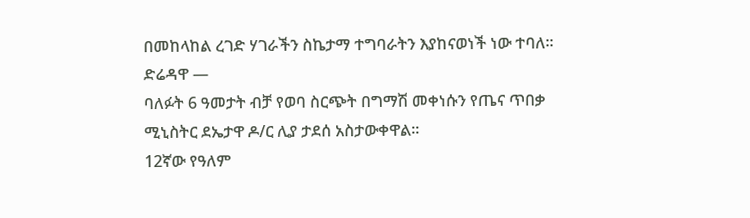በመከላከል ረገድ ሃገራችን ስኬታማ ተግባራትን እያከናወነች ነው ተባለ፡፡
ድሬዳዋ —
ባለፉት 6 ዓመታት ብቻ የወባ ስርጭት በግማሽ መቀነሱን የጤና ጥበቃ ሚኒስትር ደኤታዋ ዶ/ር ሊያ ታደሰ አስታውቀዋል፡፡
12ኛው የዓለም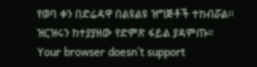የወባ ቀን በድሬዳዋ በልዩልዩ ዝግጅቶች ተከብሯል፡፡
ዝርዝሩን ከተያያዘው የድምጽ ፋይል ያዳምጡ።
Your browser doesn’t support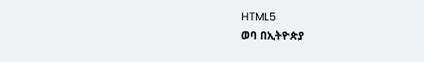HTML5
ወባ በኢትዮጵያ